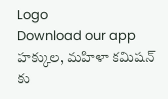Logo
Download our app
హ‌క్కుల‌, మ‌హిళా క‌మిష‌న్ కు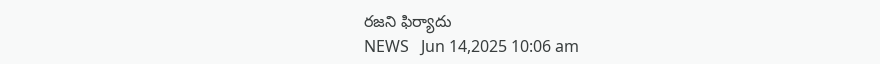ర‌జ‌ని ఫిర్యాదు
NEWS   Jun 14,2025 10:06 am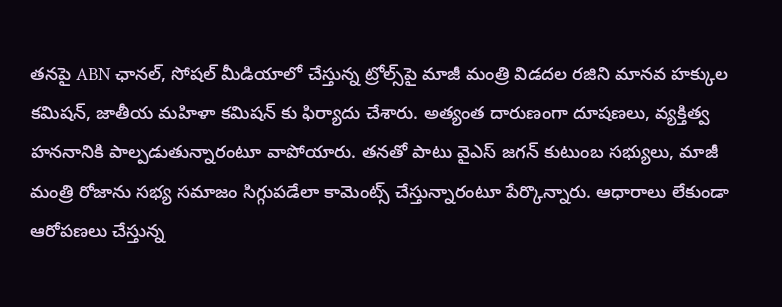తనపై ABN ఛానల్, సోషల్ మీడియాలో చేస్తున్న ట్రోల్స్‌పై మాజీ మంత్రి విడదల రజిని మానవ హక్కుల కమిషన్, జాతీయ మహిళా కమిషన్ కు ఫిర్యాదు చేశారు. అత్యంత దారుణంగా దూషణలు, వ్యక్తిత్వ హననానికి పాల్పడుతున్నారంటూ వాపోయారు. తనతో పాటు వైఎస్ జగన్ కుటుంబ సభ్యులు, మాజీ మంత్రి రోజాను స‌భ్య స‌మాజం సిగ్గుప‌డేలా కామెంట్స్ చేస్తున్నారంటూ పేర్కొన్నారు. ఆధారాలు లేకుండా ఆరోప‌ణ‌లు చేస్తున్న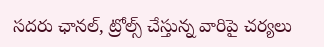స‌ద‌రు ఛాన‌ల్, ట్రోల్స్ చేస్తున్న వారిపై చ‌ర్య‌లు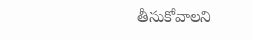తీసుకోవాల‌ని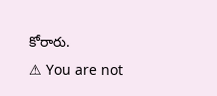కోరారు.
⚠ You are not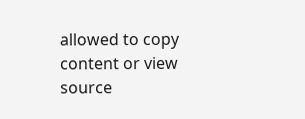allowed to copy content or view source